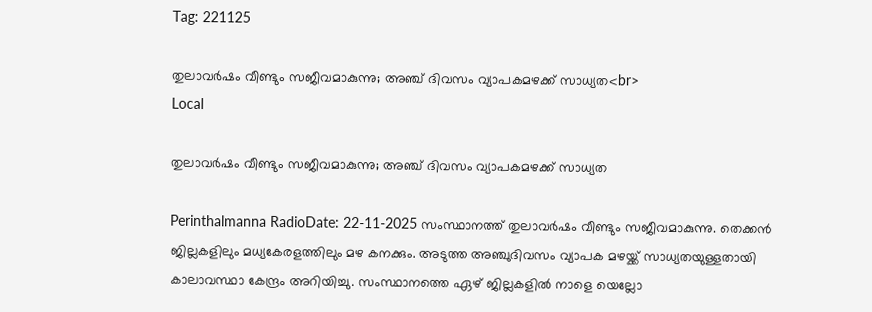Tag: 221125

തുലാവര്‍ഷം വീണ്ടും സജീവമാകുന്നു; അഞ്ച് ദിവസം വ്യാപകമഴക്ക് സാധ്യത<br>
Local

തുലാവര്‍ഷം വീണ്ടും സജീവമാകുന്നു; അഞ്ച് ദിവസം വ്യാപകമഴക്ക് സാധ്യത

Perinthalmanna RadioDate: 22-11-2025 സംസ്ഥാനത്ത് തുലാവര്‍ഷം വീണ്ടും സജീവമാകുന്നു. തെക്കന്‍ ജില്ലകളിലും മധ്യകേരളത്തിലും മഴ കനക്കും. അടുത്ത അഞ്ചുദിവസം വ്യാപക മഴയ്ക്ക് സാധ്യതയുള്ളതായി കാലാവസ്ഥാ കേന്ദ്രം അറിയിച്ചു. സംസ്ഥാനത്തെ ഏഴ് ജില്ലകളില്‍ നാളെ യെല്ലോ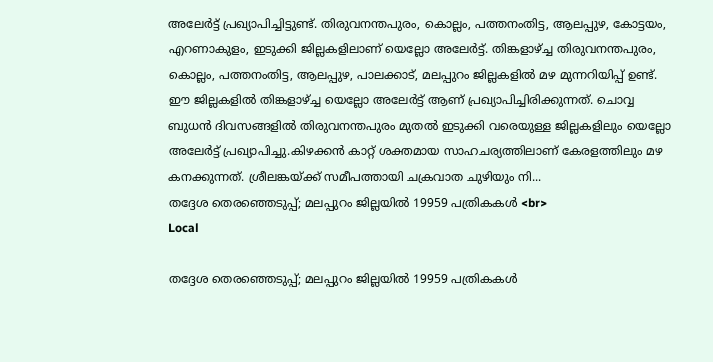അലേര്‍ട്ട് പ്രഖ്യാപിച്ചിട്ടുണ്ട്. തിരുവനന്തപുരം, കൊല്ലം, പത്തനംതിട്ട, ആലപ്പുഴ, കോട്ടയം, എറണാകുളം, ഇടുക്കി ജില്ലകളിലാണ് യെല്ലോ അലേര്‍ട്ട്. തിങ്കളാഴ്ച്ച തിരുവനന്തപുരം, കൊല്ലം, പത്തനംതിട്ട, ആലപ്പുഴ, പാലക്കാട്, മലപ്പുറം ജില്ലകളില്‍ മഴ മുന്നറിയിപ്പ് ഉണ്ട്. ഈ ജില്ലകളില്‍ തിങ്കളാഴ്ച്ച യെല്ലോ അലേര്‍ട്ട് ആണ് പ്രഖ്യാപിച്ചിരിക്കുന്നത്. ചൊവ്വ ബുധന്‍ ദിവസങ്ങളില്‍ തിരുവനന്തപുരം മുതല്‍ ഇടുക്കി വരെയുള്ള ജില്ലകളിലും യെല്ലോ അലേര്‍ട്ട് പ്രഖ്യാപിച്ചു.കിഴക്കന്‍ കാറ്റ് ശക്തമായ സാഹചര്യത്തിലാണ് കേരളത്തിലും മഴ കനക്കുന്നത്. ശ്രീലങ്കയ്ക്ക് സമീപത്തായി ചക്രവാത ചുഴിയും നി...
തദ്ദേശ തെരഞ്ഞെടുപ്പ്; മലപ്പുറം ജില്ലയിൽ 19959 പത്രികകൾ <br>
Local

തദ്ദേശ തെരഞ്ഞെടുപ്പ്; മലപ്പുറം ജില്ലയിൽ 19959 പത്രികകൾ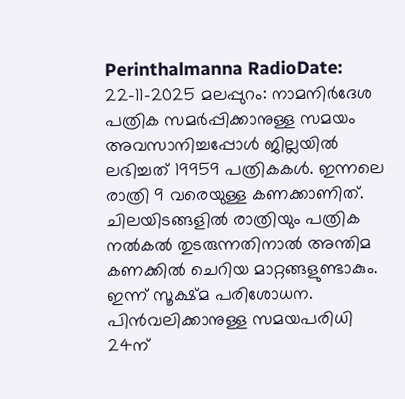Perinthalmanna RadioDate: 22-11-2025 മലപ്പുറം: നാമനിർദേശ പത്രിക സമർപ്പിക്കാനുള്ള സമയം അവസാനിച്ചപ്പോൾ ജില്ലയിൽ ലഭിച്ചത് 19959 പത്രികകൾ. ഇന്നലെ രാത്രി 9 വരെയുള്ള കണക്കാണിത്. ചിലയിടങ്ങളിൽ രാത്രിയും പത്രിക നൽകൽ തുടരുന്നതിനാൽ അന്തിമ കണക്കിൽ ചെറിയ മാറ്റങ്ങളുണ്ടാകും. ഇന്ന് സൂക്ഷ്മ പരിശോധന. പിൻവലിക്കാനുള്ള സമയപരിധി 24ന്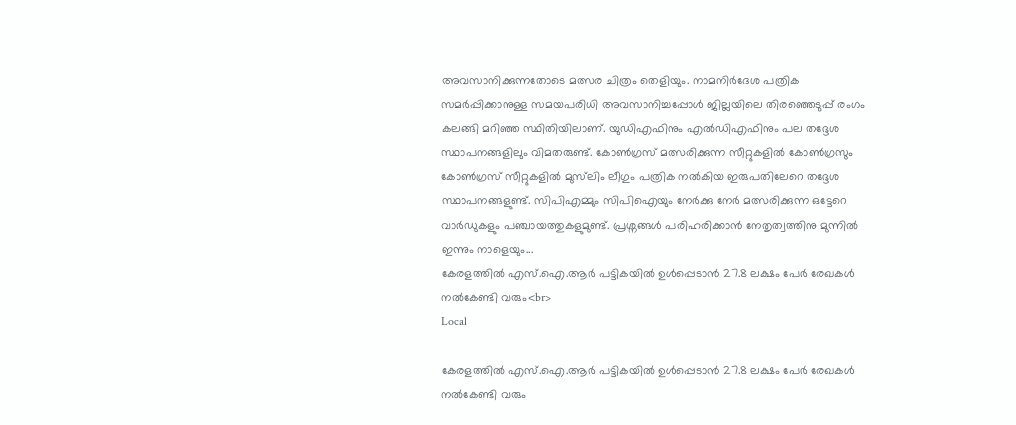അവസാനിക്കുന്നതോടെ മത്സര ചിത്രം തെളിയും. നാമനിർദേശ പത്രിക സമർപ്പിക്കാനുള്ള സമയപരിധി അവസാനിച്ചപ്പോൾ ജില്ലയിലെ തിരഞ്ഞെടുപ്പ് രംഗം കലങ്ങി മറിഞ്ഞ സ്ഥിതിയിലാണ്. യുഡിഎഫിനും എൽഡിഎഫിനും പല തദ്ദേശ സ്ഥാപനങ്ങളിലും വിമതരുണ്ട്. കോൺഗ്രസ് മത്സരിക്കുന്ന സീറ്റുകളിൽ കോൺഗ്രസും കോൺഗ്രസ് സീറ്റുകളിൽ മുസ്‌ലിം ലീഗും പത്രിക നൽകിയ ഇരുപതിലേറെ തദ്ദേശ സ്ഥാപനങ്ങളുണ്ട്. സിപിഎമ്മും സിപിഐയും നേർക്കു നേർ മത്സരിക്കുന്ന ഒട്ടേറെ വാർഡുകളും പഞ്ചായത്തുകളുമുണ്ട്. പ്രശ്നങ്ങൾ പരിഹരിക്കാൻ നേതൃത്വത്തിനു മുന്നിൽ ഇന്നും നാളെയും...
കേരളത്തിൽ എസ്.ഐ.ആർ പട്ടികയിൽ ഉൾപ്പെടാൻ 27.8 ലക്ഷം പേർ രേഖകൾ നൽകേണ്ടി വരും<br>
Local

കേരളത്തിൽ എസ്.ഐ.ആർ പട്ടികയിൽ ഉൾപ്പെടാൻ 27.8 ലക്ഷം പേർ രേഖകൾ നൽകേണ്ടി വരും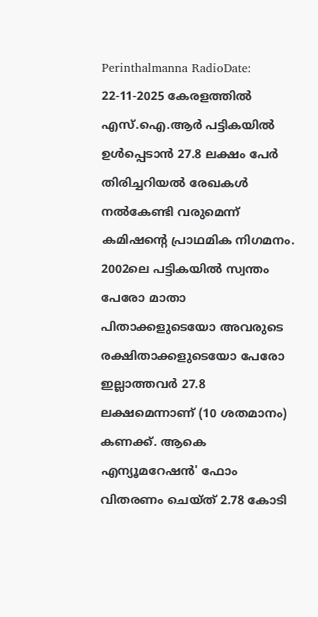Perinthalmanna RadioDate: 22-11-2025 കേരളത്തിൽ എസ്.ഐ.ആർ പട്ടികയിൽ ഉൾപ്പെടാൻ 27.8 ലക്ഷം പേർ തിരിച്ചറിയൽ രേഖകൾ നൽകേണ്ടി വരുമെന്ന് കമിഷന്റെ പ്രാഥമിക നിഗമനം. 2002ലെ പട്ടികയിൽ സ്വന്തം പേരോ മാതാ പിതാക്കളുടെയോ അവരുടെ രക്ഷിതാക്കളുടെയോ പേരോ ഇല്ലാത്തവർ 27.8 ലക്ഷമെന്നാണ് (10 ശതമാനം) കണക്ക്. ആകെ എന്യൂമറേഷൻ' ഫോം വിതരണം ചെയ്ത്‌ 2.78 കോടി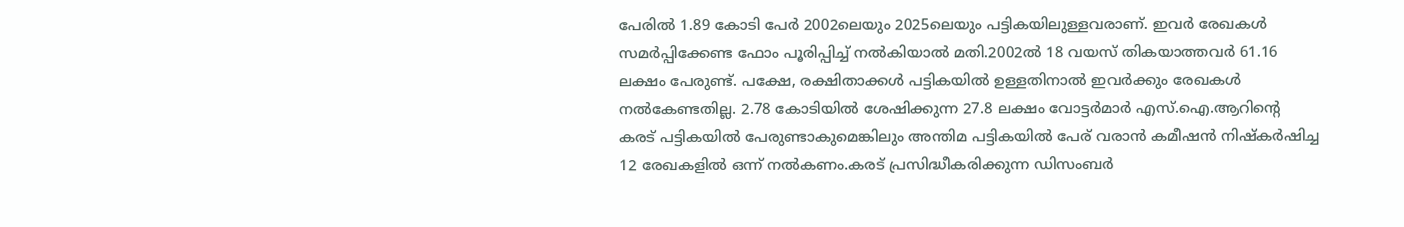പേരിൽ 1.89 കോടി പേർ 2002ലെയും 2025ലെയും പട്ടികയിലുള്ളവരാണ്. ഇവർ രേഖകൾ സമർപ്പിക്കേണ്ട ഫോം പൂരിപ്പിച്ച് നൽകിയാൽ മതി.2002ൽ 18 വയസ് തികയാത്തവർ 61.16 ലക്ഷം പേരുണ്ട്. പക്ഷേ, രക്ഷിതാക്കൾ പട്ടികയിൽ ഉള്ളതിനാൽ ഇവർക്കും രേഖകൾ നൽകേണ്ടതില്ല. 2.78 കോടിയിൽ ശേഷിക്കുന്ന 27.8 ലക്ഷം വോട്ടർമാർ എസ്.ഐ.ആറിന്റെ കരട് പട്ടികയിൽ പേരുണ്ടാകുമെങ്കിലും അന്തിമ പട്ടികയിൽ പേര് വരാൻ കമീഷൻ നിഷ്കർഷിച്ച 12 രേഖകളിൽ ഒന്ന് നൽകണം.കരട് പ്രസിദ്ധീകരിക്കുന്ന ഡിസംബർ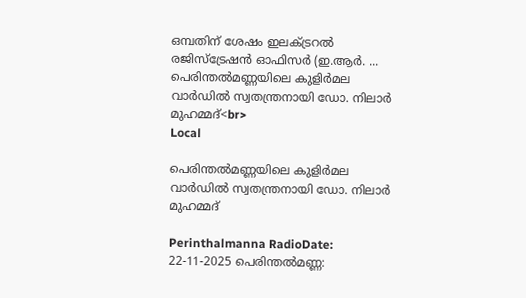ഒമ്പതിന് ശേഷം ഇലക്ട്രറൽ രജിസ്ട്രേഷൻ ഓഫിസർ (ഇ.ആർ. ...
പെരിന്തൽമണ്ണയിലെ കുളിർമല വാർഡിൽ സ്വതന്ത്രനായി ഡോ. നിലാർ മുഹമ്മദ്‌<br>
Local

പെരിന്തൽമണ്ണയിലെ കുളിർമല വാർഡിൽ സ്വതന്ത്രനായി ഡോ. നിലാർ മുഹമ്മദ്‌

Perinthalmanna RadioDate: 22-11-2025 പെരിന്തൽമണ്ണ: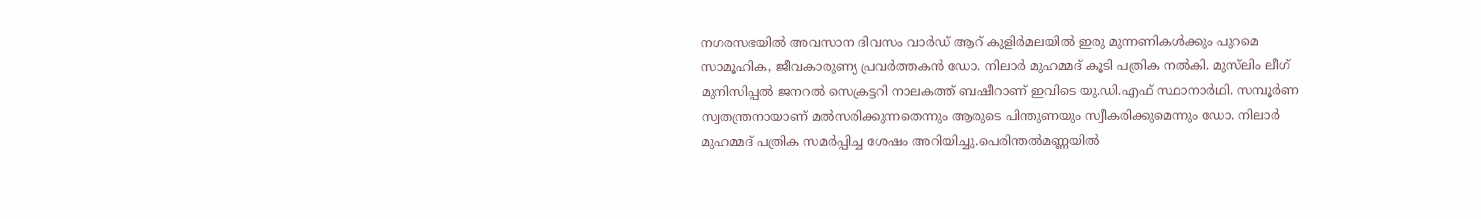നഗരസഭയിൽ അവസാന ദിവസം വാർഡ് ആറ് കുളിർമലയിൽ ഇരു മുന്നണികൾക്കും പുറമെ സാമൂഹിക, ജീവകാരുണ്യ പ്രവർത്തകൻ ഡോ. നിലാർ മുഹമ്മദ് കൂടി പത്രിക നൽകി. മുസ്‍ലിം ലീഗ് മുനിസിപ്പൽ ജനറൽ സെക്രട്ടറി നാലകത്ത് ബഷീറാണ് ഇവിടെ യു.ഡി.എഫ് സ്ഥാനാർഥി. സമ്പൂർണ സ്വതന്ത്രനായാണ് മൽസരിക്കുന്നതെന്നും ആരുടെ പിന്തുണയും സ്വീകരിക്കുമെന്നും ഡോ. നിലാർ മുഹമ്മദ് പത്രിക സമർപ്പിച്ച ശേഷം അറിയിച്ചു.പെരിന്തൽമണ്ണയിൽ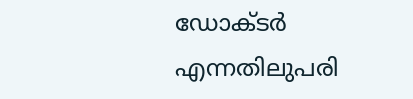ഡോക്ടർ എന്നതിലുപരി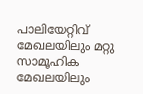പാലിയേറ്റിവ് മേഖലയിലും മറ്റു സാമൂഹിക മേഖലയിലും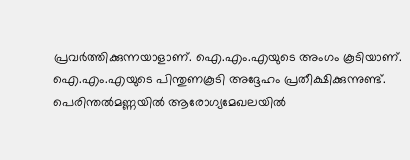പ്രവർത്തിക്കുന്നയാളാണ്. ഐ.എം.എയുടെ അംഗം കൂടിയാണ്. ഐ.എം.എയുടെ പിന്തുണകൂടി അദ്ദേഹം പ്രതീക്ഷിക്കുന്നുണ്ട്. പെരിന്തൽമണ്ണയിൽ ആരോഗ്യമേഖലയിൽ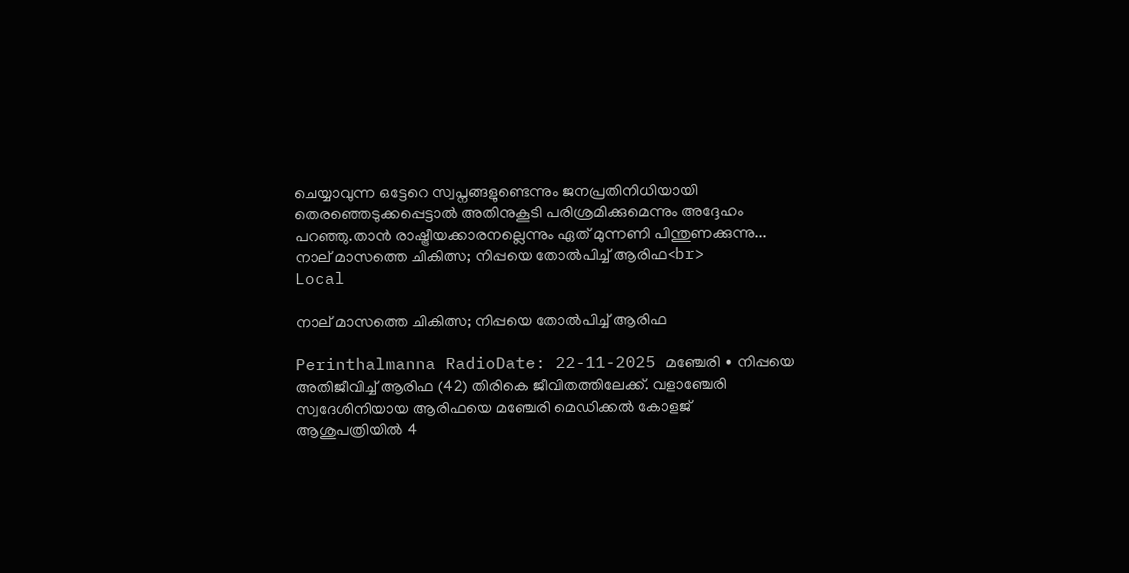ചെയ്യാവുന്ന ഒട്ടേറെ സ്വപ്നങ്ങളുണ്ടെന്നും ജനപ്രതിനിധിയായി തെരഞ്ഞെടുക്കപ്പെട്ടാൽ അതിനുകൂടി പരിശ്രമിക്കുമെന്നും അദ്ദേഹം പറഞ്ഞു.താൻ രാഷ്ട്രീയക്കാരനല്ലെന്നും ഏത് മുന്നണി പിന്തുണക്കുന്നു...
നാല് മാസത്തെ ചികിത്സ; നിപ്പയെ തോൽപിച്ച് ആരിഫ<br>
Local

നാല് മാസത്തെ ചികിത്സ; നിപ്പയെ തോൽപിച്ച് ആരിഫ

Perinthalmanna RadioDate: 22-11-2025 മഞ്ചേരി ∙ നിപ്പയെ അതിജീവിച്ച് ആരിഫ (42) തിരികെ ജീവിതത്തിലേക്ക്. വളാഞ്ചേരി സ്വദേശിനിയായ ആരിഫയെ മഞ്ചേരി മെഡിക്കൽ കോളജ് ആശുപത്രിയിൽ 4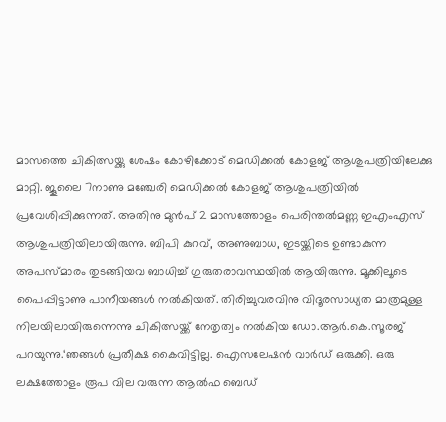മാസത്തെ ചികിത്സയ്ക്കു ശേഷം കോഴിക്കോട് മെഡിക്കൽ കോളജ് ആശുപത്രിയിലേക്കു മാറ്റി. ജൂലൈ 7നാണു മഞ്ചേരി മെഡിക്കൽ കോളജ് ആശുപത്രിയിൽ പ്രവേശിപ്പിക്കുന്നത്. അതിനു മുൻപ് 2 മാസത്തോളം പെരിന്തൽമണ്ണ ഇഎംഎസ് ആശുപത്രിയിലായിരുന്നു. ബിപി കുറവ്, അണുബാധ, ഇടയ്ക്കിടെ ഉണ്ടാകുന്ന അപസ്മാരം തുടങ്ങിയവ ബാധിച്ച് ഗുരുതരാവസ്ഥയിൽ ആയിരുന്നു. മൂക്കിലൂടെ പൈപ്പിട്ടാണു പാനീയങ്ങൾ നൽകിയത്. തിരിച്ചുവരവിനു വിദൂരസാധ്യത മാത്രമുള്ള നിലയിലായിരുന്നെന്നു ചികിത്സയ്ക്ക് നേതൃത്വം നൽകിയ ഡോ.ആർ.കെ.സൂരജ് പറയുന്നു.‘ഞങ്ങൾ പ്രതീക്ഷ കൈവിട്ടില്ല. ഐസലേഷൻ വാർഡ് ഒരുക്കി. ഒരു ലക്ഷത്തോളം രൂപ വില വരുന്ന ആൽഫ ബെഡ്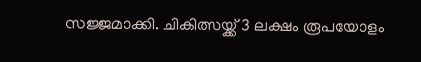സജ്ജമാക്കി. ചികിത്സയ്ക്ക് 3 ലക്ഷം രൂപയോളം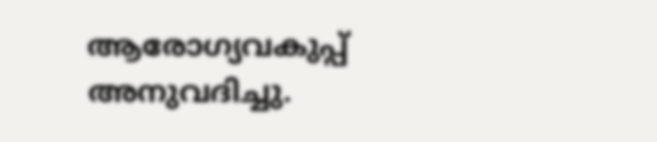ആരോഗ്യവകുപ്പ് അനുവദിച്ചു.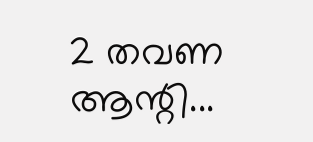2 തവണ ആന്റി...